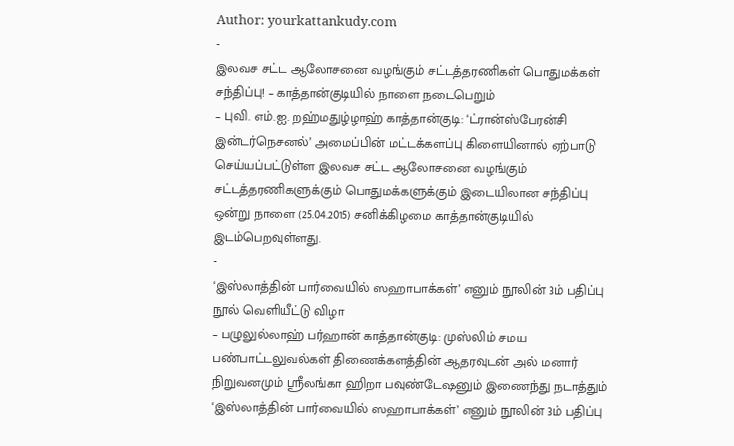Author: yourkattankudy.com
-
இலவச சட்ட ஆலோசனை வழங்கும் சட்டத்தரணிகள் பொதுமக்கள் சந்திப்பு! – காத்தான்குடியில் நாளை நடைபெறும்
– புவி. எம்.ஐ. றஹ்மதுழ்ழாஹ் காத்தான்குடி: ‘ட்ரான்ஸ்பேரன்சி இன்டர்நெசனல்’ அமைப்பின் மட்டக்களப்பு கிளையினால் ஏற்பாடு செய்யப்பட்டுள்ள இலவச சட்ட ஆலோசனை வழங்கும் சட்டத்தரணிகளுக்கும் பொதுமக்களுக்கும் இடையிலான சந்திப்பு ஒன்று நாளை (25.04.2015) சனிக்கிழமை காத்தான்குடியில் இடம்பெறவுள்ளது.
-
‘இஸ்லாத்தின் பார்வையில் ஸஹாபாக்கள்’ எனும் நூலின் 3ம் பதிப்பு நூல் வெளியீட்டு விழா
– பழுலுல்லாஹ் பர்ஹான் காத்தான்குடி: முஸ்லிம் சமய பண்பாட்டலுவல்கள் திணைக்களத்தின் ஆதரவுடன் அல் மனார் நிறுவனமும் ஸ்ரீலங்கா ஹிறா பவுண்டேஷனும் இணைந்து நடாத்தும் ‘இஸ்லாத்தின் பார்வையில் ஸஹாபாக்கள்’ எனும் நூலின் 3ம் பதிப்பு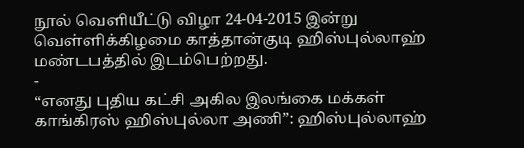நூல் வெளியீட்டு விழா 24-04-2015 இன்று வெள்ளிக்கிழமை காத்தான்குடி ஹிஸ்புல்லாஹ் மண்டபத்தில் இடம்பெற்றது.
-
“எனது புதிய கட்சி அகில இலங்கை மக்கள் காங்கிரஸ் ஹிஸ்புல்லா அணி”: ஹிஸ்புல்லாஹ்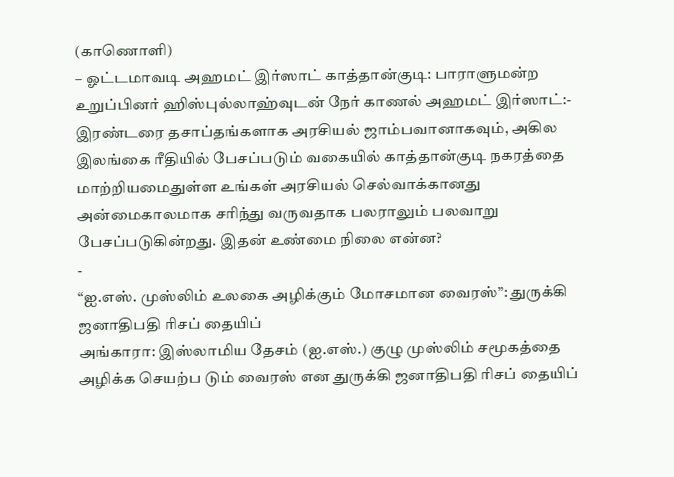(காணொளி)
– ஓட்டமாவடி அஹமட் இர்ஸாட் காத்தான்குடி: பாராளுமன்ற உறுப்பினர் ஹிஸ்புல்லாஹ்வுடன் நேர் காணல் அஹமட் இர்ஸாட்:- இரண்டரை தசாப்தங்களாக அரசியல் ஜாம்பவானாகவும், அகில இலங்கை ரீதியில் பேசப்படும் வகையில் காத்தான்குடி நகரத்தை மாற்றியமைதுள்ள உங்கள் அரசியல் செல்வாக்கானது அன்மைகாலமாக சரிந்து வருவதாக பலராலும் பலவாறு பேசப்படுகின்றது. இதன் உண்மை நிலை என்ன?
-
“ஐ.எஸ். முஸ்லிம் உலகை அழிக்கும் மோசமான வைரஸ்”: துருக்கி ஜனாதிபதி ரிசப் தையிப்
அங்காரா: இஸ்லாமிய தேசம் (ஐ.எஸ்.) குழு முஸ்லிம் சமூகத்தை அழிக்க செயற்ப டும் வைரஸ் என துருக்கி ஜனாதிபதி ரிசப் தையிப்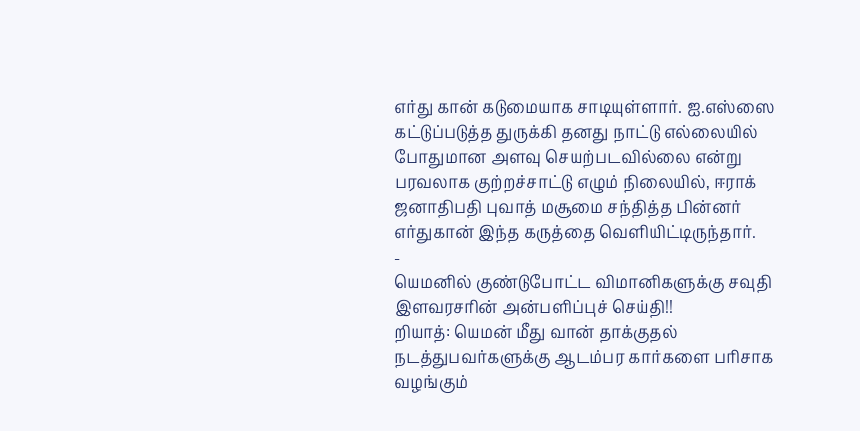எர்து கான் கடுமையாக சாடியுள்ளார். ஐ.எஸ்ஸை கட்டுப்படுத்த துருக்கி தனது நாட்டு எல்லையில் போதுமான அளவு செயற்படவில்லை என்று பரவலாக குற்றச்சாட்டு எழும் நிலையில், ஈராக் ஜனாதிபதி புவாத் மசூமை சந்தித்த பின்னர் எர்துகான் இந்த கருத்தை வெளியிட்டிருந்தார்.
-
யெமனில் குண்டுபோட்ட விமானிகளுக்கு சவுதி இளவரசரின் அன்பளிப்புச் செய்தி!!
றியாத்: யெமன் மீது வான் தாக்குதல் நடத்துபவர்களுக்கு ஆடம்பர கார்களை பரிசாக வழங்கும்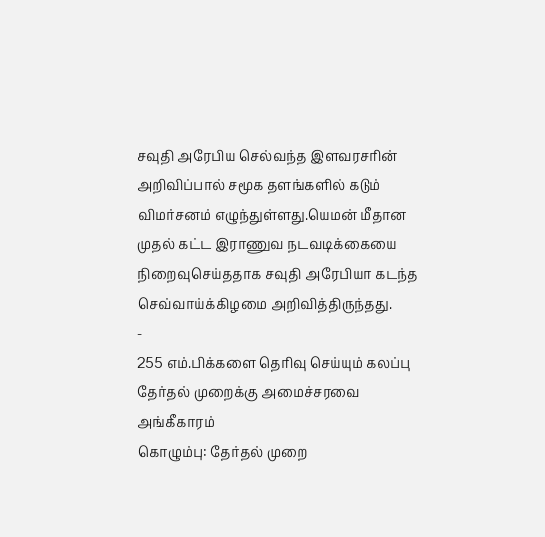சவுதி அரேபிய செல்வந்த இளவரசரின் அறிவிப்பால் சமூக தளங்களில் கடும் விமர்சனம் எழுந்துள்ளது.யெமன் மீதான முதல் கட்ட இராணுவ நடவடிக்கையை நிறைவுசெய்ததாக சவுதி அரேபியா கடந்த செவ்வாய்க்கிழமை அறிவித்திருந்தது.
-
255 எம்.பிக்களை தெரிவு செய்யும் கலப்பு தேர்தல் முறைக்கு அமைச்சரவை அங்கீகாரம்
கொழும்பு: தேர்தல் முறை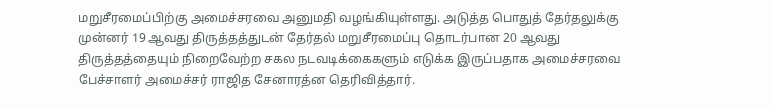மறுசீரமைப்பிற்கு அமைச்சரவை அனுமதி வழங்கியுள்ளது. அடுத்த பொதுத் தேர்தலுக்கு முன்னர் 19 ஆவது திருத்தத்துடன் தேர்தல் மறுசீரமைப்பு தொடர்பான 20 ஆவது திருத்தத்தையும் நிறைவேற்ற சகல நடவடிக்கைகளும் எடுக்க இருப்பதாக அமைச்சரவை பேச்சாளர் அமைச்சர் ராஜித சேனாரத்ன தெரிவித்தார்.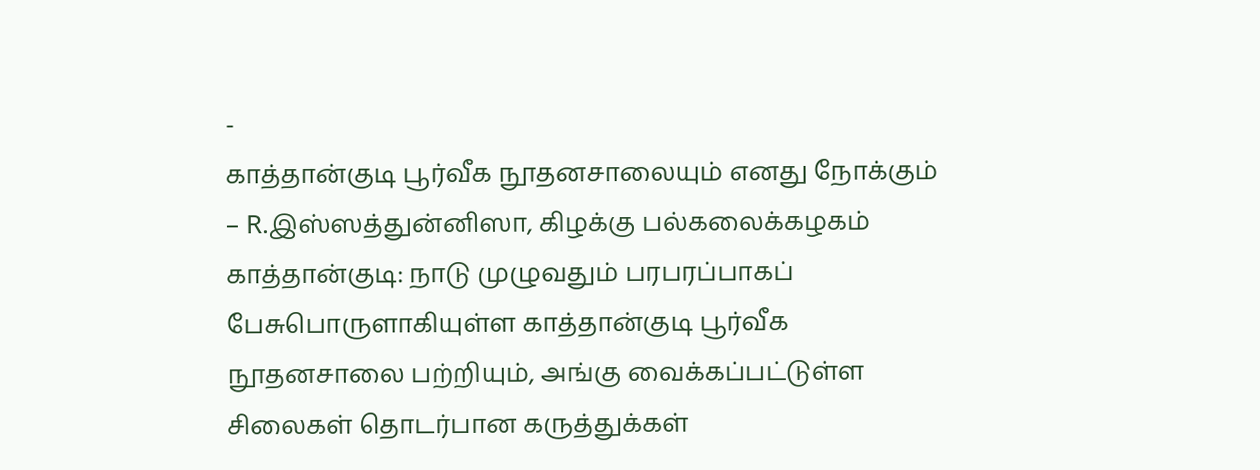-
காத்தான்குடி பூர்வீக நூதனசாலையும் எனது நோக்கும்
– R.இஸ்ஸத்துன்னிஸா, கிழக்கு பல்கலைக்கழகம் காத்தான்குடி: நாடு முழுவதும் பரபரப்பாகப் பேசுபொருளாகியுள்ள காத்தான்குடி பூர்வீக நூதனசாலை பற்றியும், அங்கு வைக்கப்பட்டுள்ள சிலைகள் தொடர்பான கருத்துக்கள்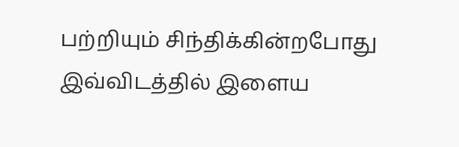பற்றியும் சிந்திக்கின்றபோது இவ்விடத்தில் இளைய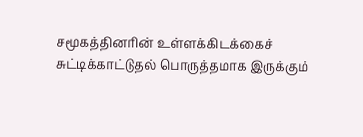சமூகத்தினரின் உள்ளக்கிடக்கைச் சுட்டிக்காட்டுதல் பொருத்தமாக இருக்கும்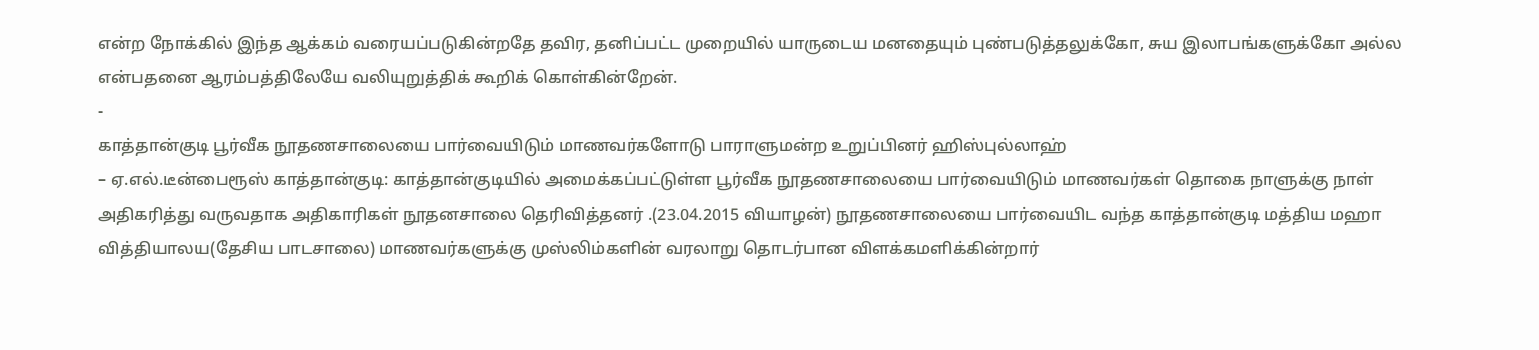என்ற நோக்கில் இந்த ஆக்கம் வரையப்படுகின்றதே தவிர, தனிப்பட்ட முறையில் யாருடைய மனதையும் புண்படுத்தலுக்கோ, சுய இலாபங்களுக்கோ அல்ல என்பதனை ஆரம்பத்திலேயே வலியுறுத்திக் கூறிக் கொள்கின்றேன்.
-
காத்தான்குடி பூர்வீக நூதணசாலையை பார்வையிடும் மாணவர்களோடு பாராளுமன்ற உறுப்பினர் ஹிஸ்புல்லாஹ்
– ஏ.எல்.டீன்பைரூஸ் காத்தான்குடி: காத்தான்குடியில் அமைக்கப்பட்டுள்ள பூர்வீக நூதணசாலையை பார்வையிடும் மாணவர்கள் தொகை நாளுக்கு நாள் அதிகரித்து வருவதாக அதிகாரிகள் நூதனசாலை தெரிவித்தனர் .(23.04.2015 வியாழன்) நூதணசாலையை பார்வையிட வந்த காத்தான்குடி மத்திய மஹா வித்தியாலய(தேசிய பாடசாலை) மாணவர்களுக்கு முஸ்லிம்களின் வரலாறு தொடர்பான விளக்கமளிக்கின்றார்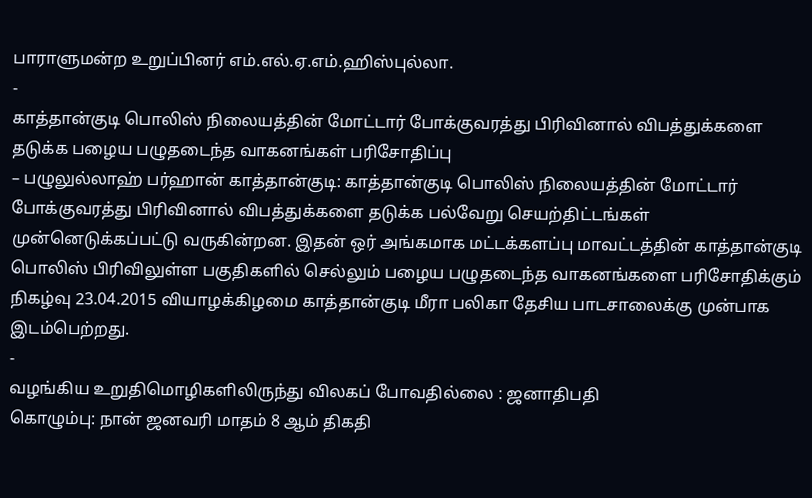பாராளுமன்ற உறுப்பினர் எம்.எல்.ஏ.எம்.ஹிஸ்புல்லா.
-
காத்தான்குடி பொலிஸ் நிலையத்தின் மோட்டார் போக்குவரத்து பிரிவினால் விபத்துக்களை தடுக்க பழைய பழுதடைந்த வாகனங்கள் பரிசோதிப்பு
– பழுலுல்லாஹ் பர்ஹான் காத்தான்குடி: காத்தான்குடி பொலிஸ் நிலையத்தின் மோட்டார் போக்குவரத்து பிரிவினால் விபத்துக்களை தடுக்க பல்வேறு செயற்திட்டங்கள் முன்னெடுக்கப்பட்டு வருகின்றன. இதன் ஒர் அங்கமாக மட்டக்களப்பு மாவட்டத்தின் காத்தான்குடி பொலிஸ் பிரிவிலுள்ள பகுதிகளில் செல்லும் பழைய பழுதடைந்த வாகனங்களை பரிசோதிக்கும் நிகழ்வு 23.04.2015 வியாழக்கிழமை காத்தான்குடி மீரா பலிகா தேசிய பாடசாலைக்கு முன்பாக இடம்பெற்றது.
-
வழங்கிய உறுதிமொழிகளிலிருந்து விலகப் போவதில்லை : ஜனாதிபதி
கொழும்பு: நான் ஜனவரி மாதம் 8 ஆம் திகதி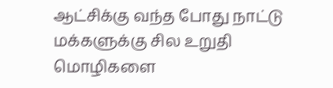ஆட்சிக்கு வந்த போது நாட்டு மக்களுக்கு சில உறுதி மொழிகளை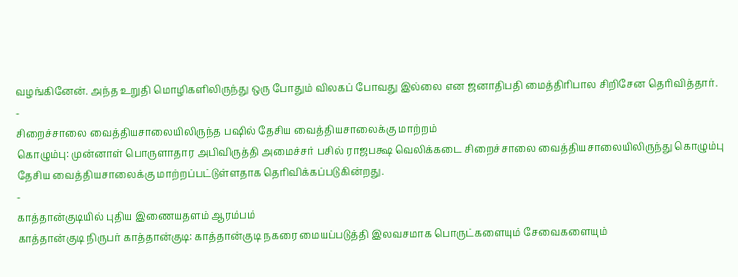வழங்கினேன். அந்த உறுதி மொழிகளிலிருந்து ஒரு போதும் விலகப் போவது இல்லை என ஜனாதிபதி மைத்திரிபால சிறிசேன தெரிவித்தார்.
-
சிறைச்சாலை வைத்தியசாலையிலிருந்த பஷில் தேசிய வைத்தியசாலைக்கு மாற்றம்
கொழும்பு: முன்னாள் பொருளாதார அபிவிருத்தி அமைச்சர் பசில் ராஜபக்ஷ வெலிக்கடை சிறைச்சாலை வைத்தியசாலையிலிருந்து கொழும்பு தேசிய வைத்தியசாலைக்கு மாற்றப்பட்டுள்ளதாக தெரிவிக்கப்படுகின்றது.
-
காத்தான்குடியில் புதிய இணையதளம் ஆரம்பம்
காத்தான்குடி நிருபர் காத்தான்குடி: காத்தான்குடி நகரை மையப்படுத்தி இலவசமாக பொருட்களையும் சேவைகளையும்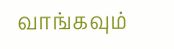வாங்கவும்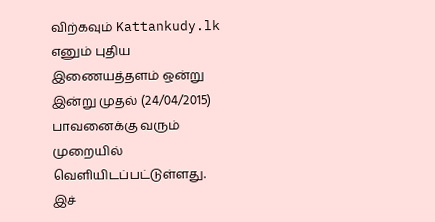விற்கவும் Kattankudy.lk எனும் புதிய இணையத்தளம் ஒன்று இன்று முதல் (24/04/2015) பாவனைக்கு வரும் முறையில் வெளியிடப்பட்டுள்ளது. இச்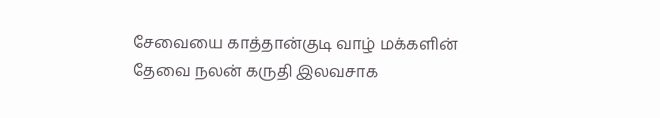சேவையை காத்தான்குடி வாழ் மக்களின் தேவை நலன் கருதி இலவசாக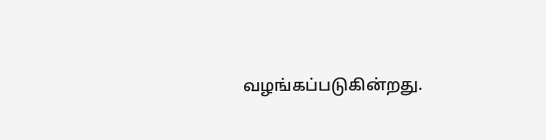வழங்கப்படுகின்றது.